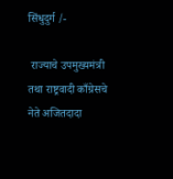सिंधुदुर्ग /-

 राज्याचे उपमुख्यमंत्री तथा राष्ट्रवादी काँग्रेसचे नेते अजितदादा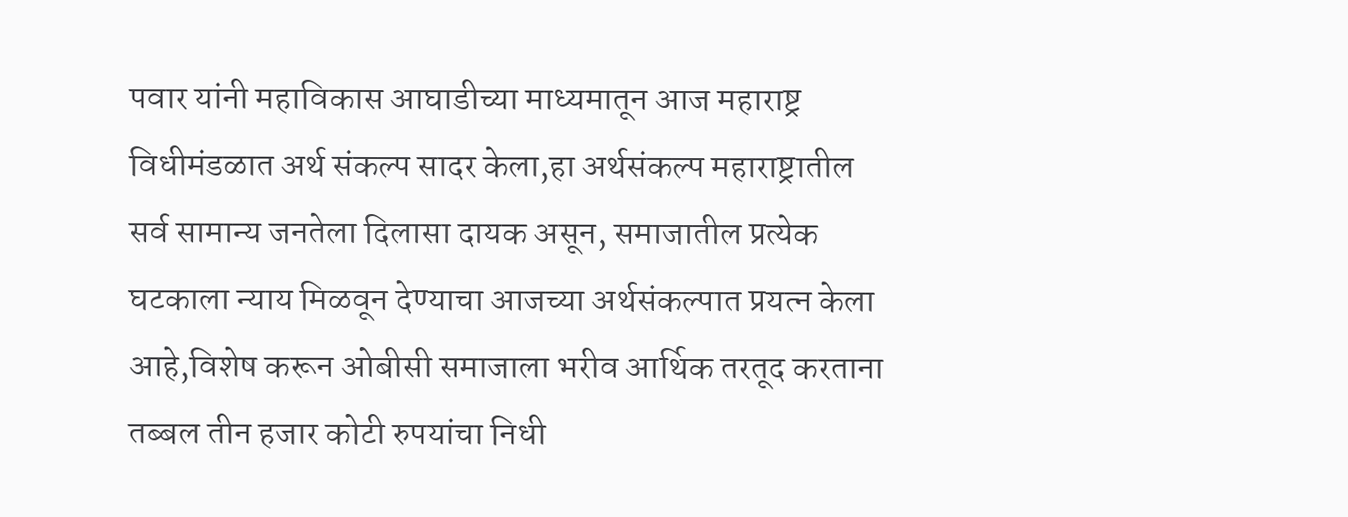पवार यांनी महाविकास आघाडीच्या माध्यमातून आज महाराष्ट्र विधीमंडळात अर्थ संकल्प सादर केला,हा अर्थसंकल्प महाराष्ट्रातील सर्व सामान्य जनतेला दिलासा दायक असून, समाजातील प्रत्येक घटकाला न्याय मिळवून देण्याचा आजच्या अर्थसंकल्पात प्रयत्न केला आहे,विशेष करून ओबीसी समाजाला भरीव आर्थिक तरतूद करताना तब्बल तीन हजार कोटी रुपयांचा निधी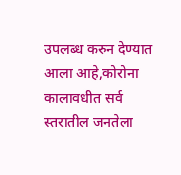उपलब्ध करुन देण्यात आला आहे,कोरोना कालावधीत सर्व स्तरातील जनतेला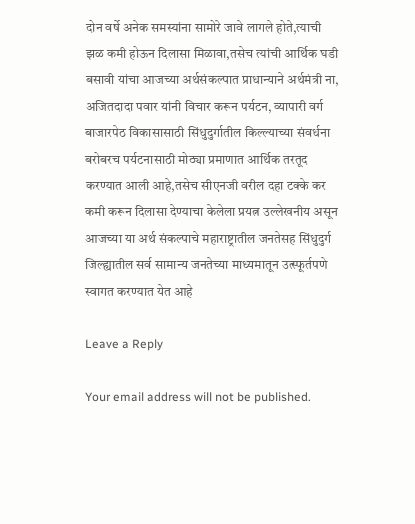दोन वर्षे अनेक समस्यांना सामोरे जावे लागले होते,त्याची झळ कमी होऊन दिलासा मिळावा,तसेच त्यांची आर्थिक घडी बसावी यांचा आजच्या अर्थसंकल्पात प्राधान्याने अर्थमंत्री ना, अजितदादा पवार यांनी विचार करून पर्यटन, व्यापारी वर्ग बाजारपेठ विकासासाठी सिंधुदुर्गातील किल्ल्याच्या संवर्धना बरोबरच पर्यटनासाठी मोठ्या प्रमाणात आर्थिक तरतूद करण्यात आली आहे,तसेच सीएनजी वरील दहा टक्के कर कमी करून दिलासा देण्याचा केलेला प्रयत्न उल्लेखनीय असून आजच्या या अर्थ संकल्पाचे महाराष्ट्रातील जनतेसह सिंधुदुर्ग जिल्ह्यातील सर्व सामान्य जनतेच्या माध्यमातून उत्स्फूर्तपणे स्वागत करण्यात येत आहे

Leave a Reply

Your email address will not be published.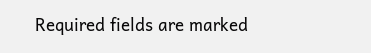Required fields are marked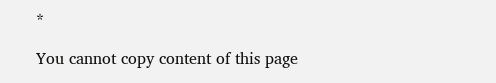*

You cannot copy content of this page